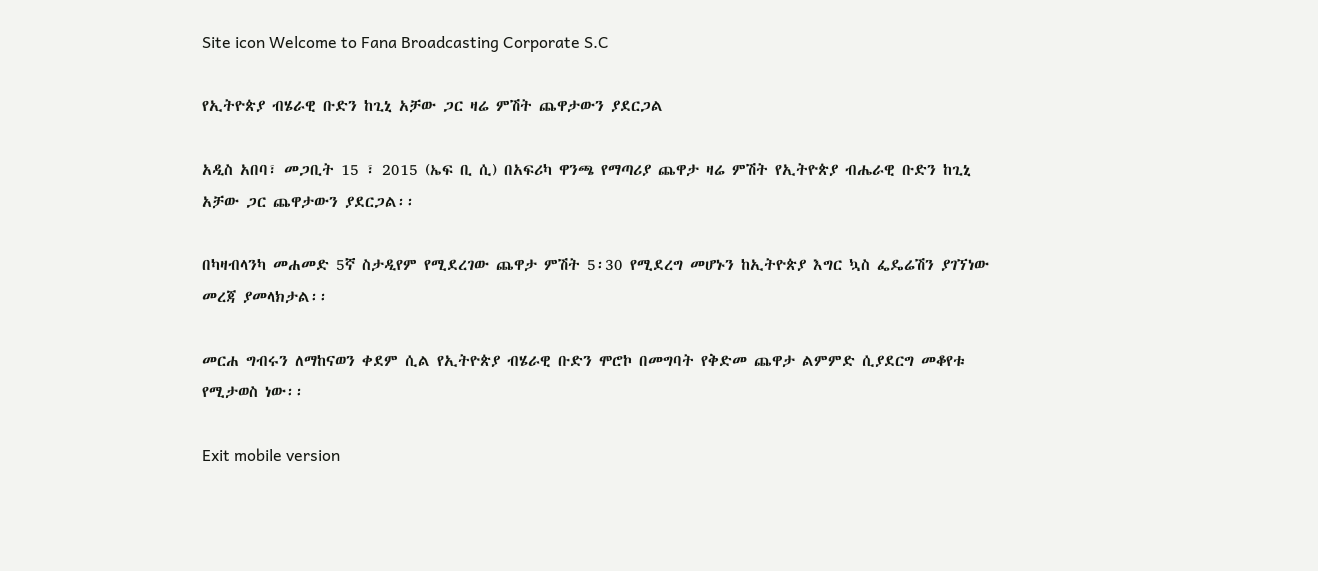Site icon Welcome to Fana Broadcasting Corporate S.C

የኢትዮጵያ ብሄራዊ ቡድን ከጊኒ አቻው ጋር ዛሬ ምሽት ጨዋታውን ያደርጋል

አዲስ አበባ፣ መጋቢት 15 ፣ 2015 (ኤፍ ቢ ሲ) በአፍሪካ ዋንጫ የማጣሪያ ጨዋታ ዛሬ ምሽት የኢትዮጵያ ብሔራዊ ቡድን ከጊኒ አቻው ጋር ጨዋታውን ያደርጋል፡፡

በካዛብላንካ መሐመድ 5ኛ ስታዲየም የሚደረገው ጨዋታ ምሽት 5፡30 የሚደረግ መሆኑን ከኢትዮጵያ እግር ኳስ ፌዴሬሽን ያገኘነው መረጃ ያመላክታል፡፡

መርሐ ግብሩን ለማከናወን ቀደም ሲል የኢትዮጵያ ብሄራዊ ቡድን ሞሮኮ በመግባት የቅድመ ጨዋታ ልምምድ ሲያደርግ መቆየቱ የሚታወስ ነው፡፡

Exit mobile version